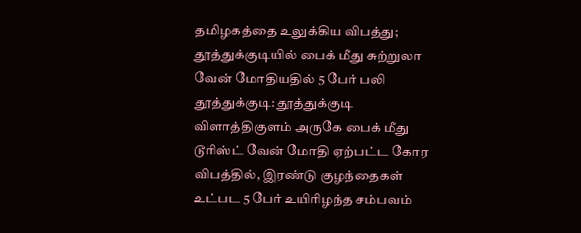தமிழகத்தை உலுக்கிய விபத்து; தூத்துக்குடியில் பைக் மீது சுற்றுலா வேன் மோதியதில் 5 பேர் பலி
தூத்துக்குடி: தூத்துக்குடி விளாத்திகுளம் அருகே பைக் மீது டூரிஸ்ட் வேன் மோதி ஏற்பட்ட கோர விபத்தில், இரண்டு குழந்தைகள் உட்பட 5 பேர் உயிரிழந்த சம்பவம்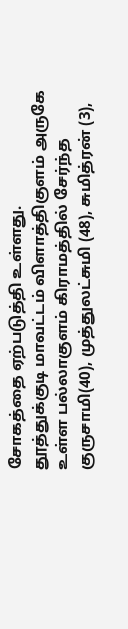சோகத்தை ஏற்படுத்தி உள்ளது.
தூத்துக்குடி மாவட்டம் விளாத்திகுளம் அருகே உள்ள பல்லாகுளம் கிராமத்தில் சேர்ந்த குருசாமி(40), முத்துலட்சுமி (48), சுமித்ரன் (3),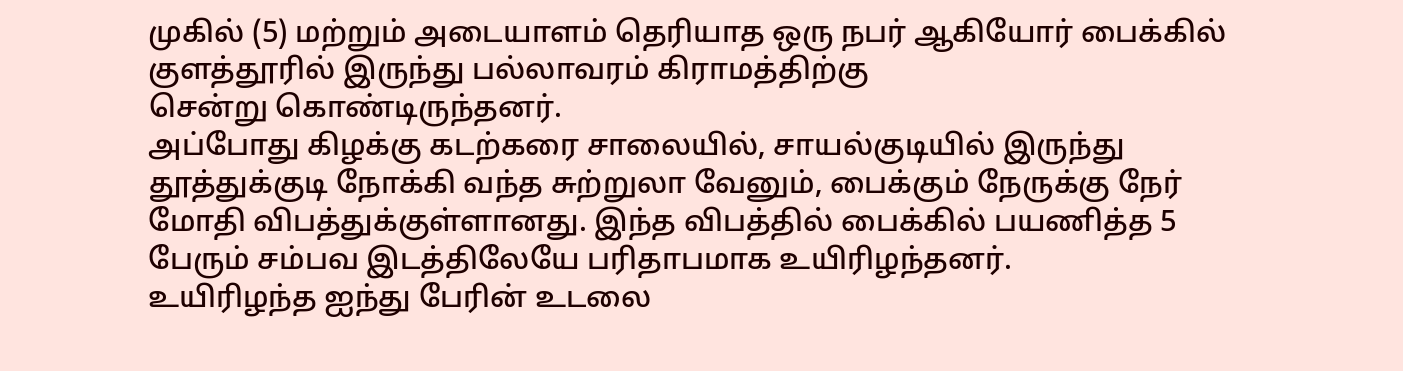முகில் (5) மற்றும் அடையாளம் தெரியாத ஒரு நபர் ஆகியோர் பைக்கில் குளத்தூரில் இருந்து பல்லாவரம் கிராமத்திற்கு
சென்று கொண்டிருந்தனர்.
அப்போது கிழக்கு கடற்கரை சாலையில், சாயல்குடியில் இருந்து தூத்துக்குடி நோக்கி வந்த சுற்றுலா வேனும், பைக்கும் நேருக்கு நேர் மோதி விபத்துக்குள்ளானது. இந்த விபத்தில் பைக்கில் பயணித்த 5 பேரும் சம்பவ இடத்திலேயே பரிதாபமாக உயிரிழந்தனர்.
உயிரிழந்த ஐந்து பேரின் உடலை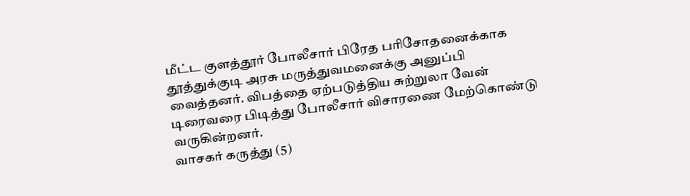மீட்ட குளத்தூர் போலீசார் பிரேத பரிசோதனைக்காக தூத்துக்குடி அரசு மருத்துவமனைக்கு அனுப்பி வைத்தனர். விபத்தை ஏற்படுத்திய சுற்றுலா வேன் டிரைவரை பிடித்து போலீசார் விசாரணை மேற்கொண்டு வருகின்றனர்.
வாசகர் கருத்து (5)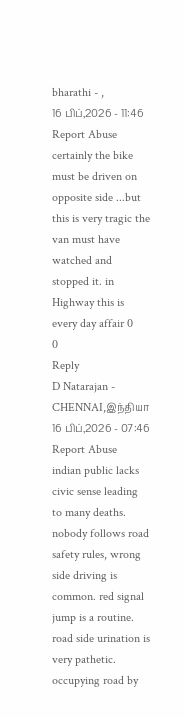bharathi - ,
16 பிப்,2026 - 11:46 Report Abuse
certainly the bike must be driven on opposite side ...but this is very tragic the van must have watched and stopped it. in Highway this is every day affair 0
0
Reply
D Natarajan - CHENNAI,இந்தியா
16 பிப்,2026 - 07:46 Report Abuse
indian public lacks civic sense leading to many deaths. nobody follows road safety rules, wrong side driving is common. red signal jump is a routine. road side urination is very pathetic. occupying road by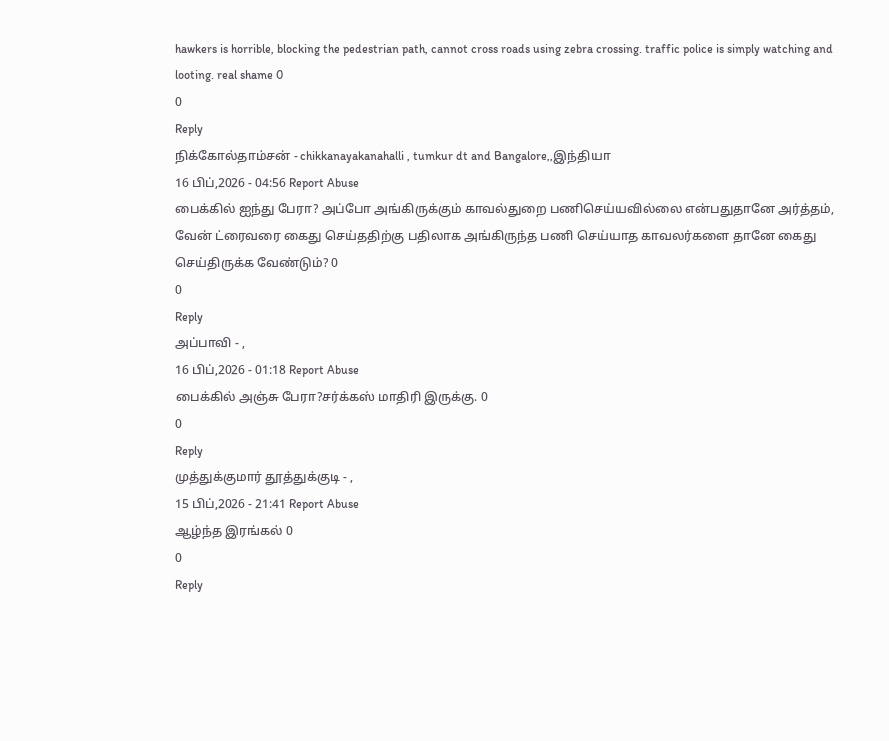hawkers is horrible, blocking the pedestrian path, cannot cross roads using zebra crossing. traffic police is simply watching and looting. real shame 0
0
Reply
நிக்கோல்தாம்சன் - chikkanayakanahalli , tumkur dt and Bangalore,,இந்தியா
16 பிப்,2026 - 04:56 Report Abuse
பைக்கில் ஐந்து பேரா? அப்போ அங்கிருக்கும் காவல்துறை பணிசெய்யவில்லை என்பதுதானே அர்த்தம், வேன் ட்ரைவரை கைது செய்ததிற்கு பதிலாக அங்கிருந்த பணி செய்யாத காவலர்களை தானே கைது செய்திருக்க வேண்டும்? 0
0
Reply
அப்பாவி - ,
16 பிப்,2026 - 01:18 Report Abuse
பைக்கில் அஞ்சு பேரா?சர்க்கஸ் மாதிரி இருக்கு. 0
0
Reply
முத்துக்குமார் தூத்துக்குடி - ,
15 பிப்,2026 - 21:41 Report Abuse
ஆழ்ந்த இரங்கல் 0
0
Reply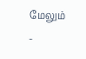மேலும்
-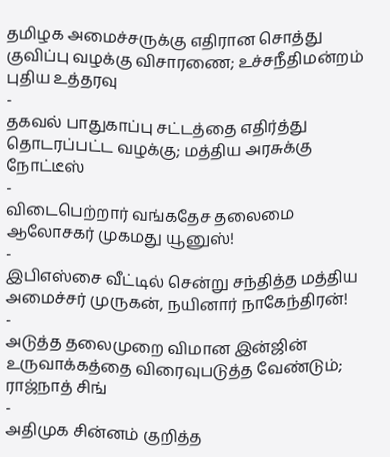தமிழக அமைச்சருக்கு எதிரான சொத்து குவிப்பு வழக்கு விசாரணை; உச்சநீதிமன்றம் புதிய உத்தரவு
-
தகவல் பாதுகாப்பு சட்டத்தை எதிர்த்து தொடரப்பட்ட வழக்கு; மத்திய அரசுக்கு நோட்டீஸ்
-
விடைபெற்றார் வங்கதேச தலைமை ஆலோசகர் முகமது யூனுஸ்!
-
இபிஎஸ்சை வீட்டில் சென்று சந்தித்த மத்திய அமைச்சர் முருகன், நயினார் நாகேந்திரன்!
-
அடுத்த தலைமுறை விமான இன்ஜின் உருவாக்கத்தை விரைவுபடுத்த வேண்டும்; ராஜ்நாத் சிங்
-
அதிமுக சின்னம் குறித்த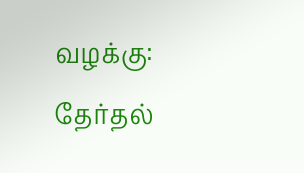வழக்கு: தேர்தல்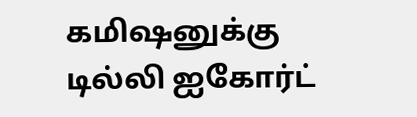கமிஷனுக்கு டில்லி ஐகோர்ட்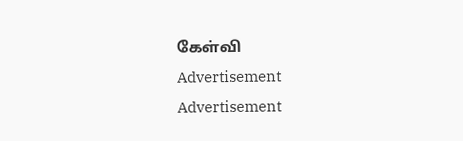கேள்வி
Advertisement
Advertisement